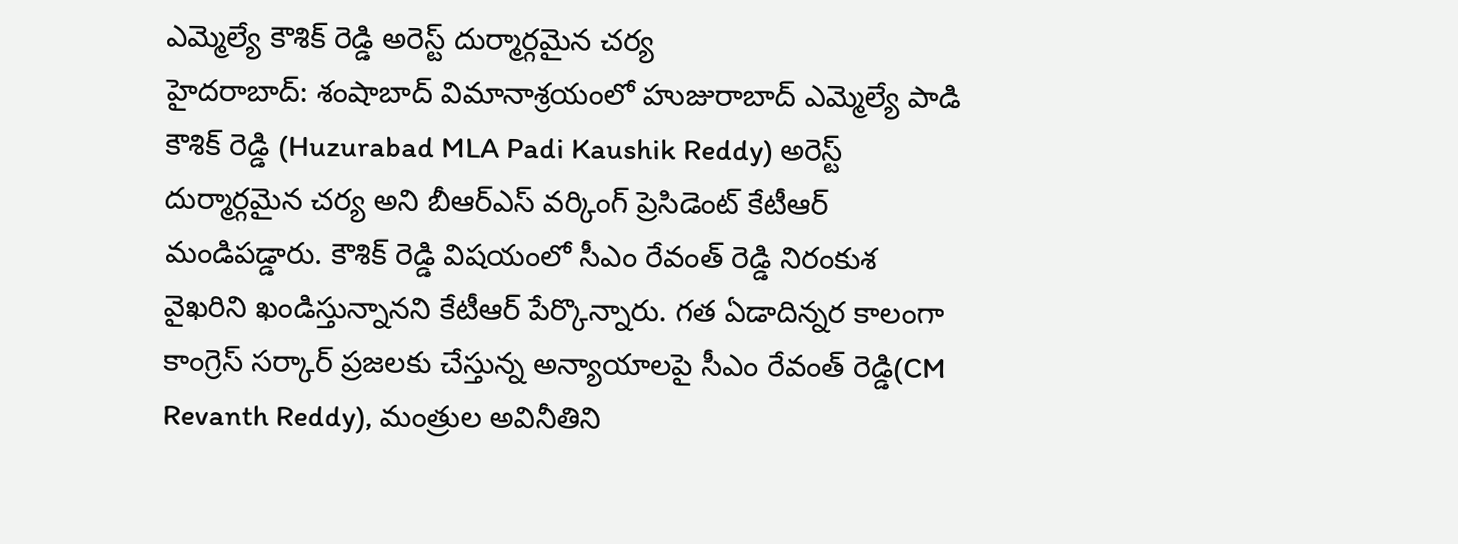ఎమ్మెల్యే కౌశిక్ రెడ్డి అరెస్ట్ దుర్మార్గమైన చర్య
హైదరాబాద్: శంషాబాద్ విమానాశ్రయంలో హుజురాబాద్ ఎమ్మెల్యే పాడి కౌశిక్ రెడ్డి (Huzurabad MLA Padi Kaushik Reddy) అరెస్ట్ దుర్మార్గమైన చర్య అని బీఆర్ఎస్ వర్కింగ్ ప్రెసిడెంట్ కేటీఆర్ మండిపడ్డారు. కౌశిక్ రెడ్డి విషయంలో సీఎం రేవంత్ రెడ్డి నిరంకుశ వైఖరిని ఖండిస్తున్నానని కేటీఆర్ పేర్కొన్నారు. గత ఏడాదిన్నర కాలంగా కాంగ్రెస్ సర్కార్ ప్రజలకు చేస్తున్న అన్యాయాలపై సీఎం రేవంత్ రెడ్డి(CM Revanth Reddy), మంత్రుల అవినీతిని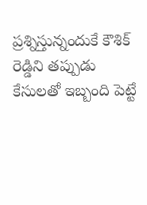ప్రశ్నిస్తున్నందుకే కౌశిక్ రెడ్డిని తప్పుడు కేసులతో ఇబ్బంది పెట్టే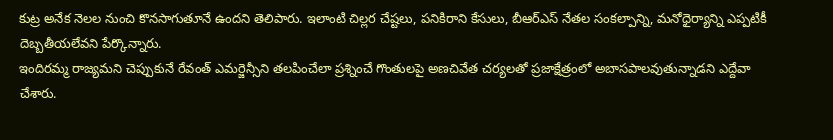కుట్ర అనేక నెలల నుంచి కొనసాగుతూనే ఉందని తెలిపారు. ఇలాంటి చిల్లర చేష్టలు, పనికిరాని కేసులు, బీఆర్ఎస్ నేతల సంకల్పాన్ని, మనోధైర్యాన్ని ఎప్పటికీ దెబ్బతీయలేవని పేర్కొన్నారు.
ఇందిరమ్మ రాజ్యమని చెప్పుకునే రేవంత్ ఎమర్జెన్సీని తలపించేలా ప్రశ్నించే గొంతులపై అణచివేత చర్యలతో ప్రజాక్షేత్రంలో అబాసపాలవుతున్నాడని ఎద్దేవా చేశారు.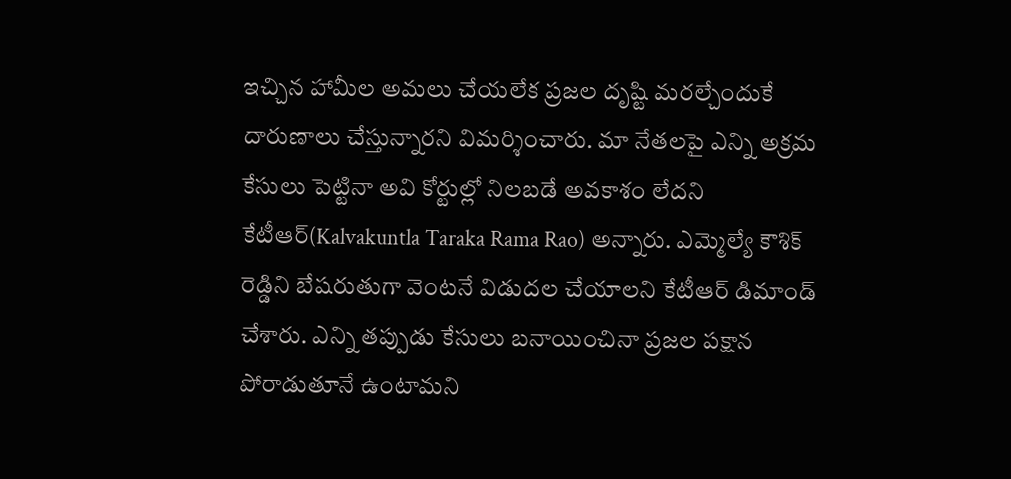ఇచ్చిన హామీల అమలు చేయలేక ప్రజల దృష్టి మరల్చేందుకే దారుణాలు చేస్తున్నారని విమర్శించారు. మా నేతలపై ఎన్ని అక్రమ కేసులు పెట్టినా అవి కోర్టుల్లో నిలబడే అవకాశం లేదని కేటీఆర్(Kalvakuntla Taraka Rama Rao) అన్నారు. ఎమ్మెల్యే కౌశిక్ రెడ్డిని బేషరుతుగా వెంటనే విడుదల చేయాలని కేటీఆర్ డిమాండ్ చేశారు. ఎన్ని తప్పుడు కేసులు బనాయించినా ప్రజల పక్షాన పోరాడుతూనే ఉంటామని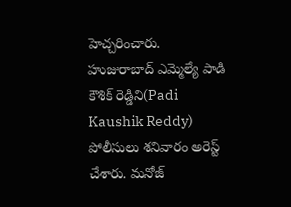హెచ్చరించారు. హుజురాబాద్ ఎమ్మెల్యే పాడి కౌశిక్ రెడ్డిని(Padi Kaushik Reddy) పోలీసులు శనివారం అరెస్ట్ చేశారు. మనోజ్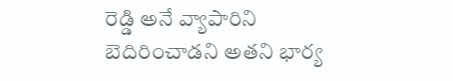రెడ్డి అనే వ్యాపారిని బెదిరించాడని అతని భార్య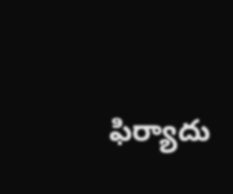ఫిర్యాదు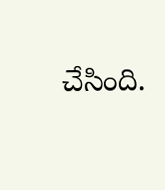చేసింది.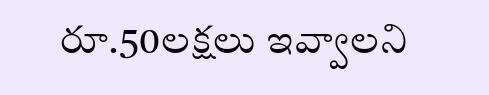రూ.50లక్షలు ఇవ్వాలని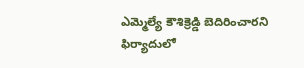ఎమ్మెల్యే కౌశిక్రెడ్డి బెదిరించారని ఫిర్యాదులో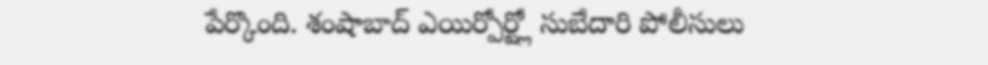పేర్కొంది. శంషాబాద్ ఎయిర్పోర్ట్లో సుబేదారి పోలీసులు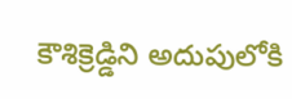కౌశిక్రెడ్డిని అదుపులోకి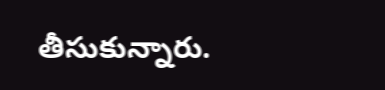తీసుకున్నారు.